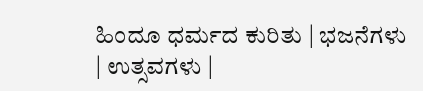ಹಿಂದೂ ಧರ್ಮದ ಕುರಿತು | ಭಜನೆಗಳು | ಉತ್ಸವಗಳು |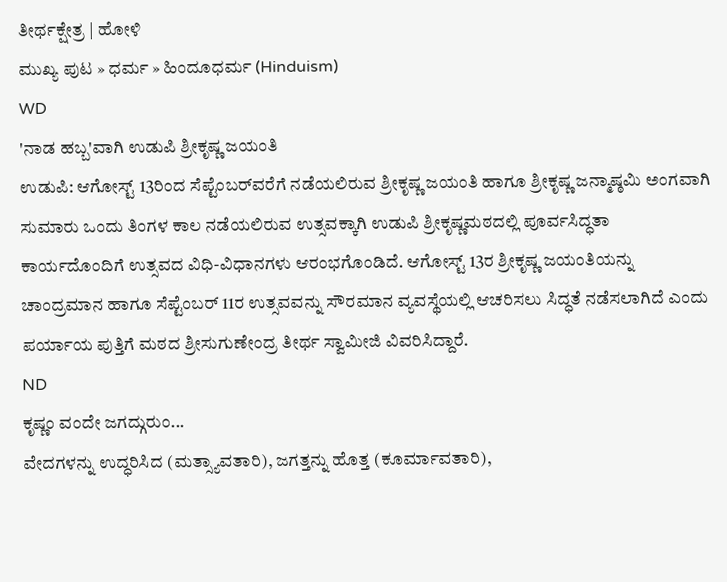ತೀರ್ಥಕ್ಷೇತ್ರ | ಹೋಳಿ
ಮುಖ್ಯ ಪುಟ » ಧರ್ಮ » ಹಿಂದೂಧರ್ಮ (Hinduism)
WD
'ನಾಡ ಹಬ್ಬ'ವಾಗಿ ಉಡುಪಿ ಶ್ರೀಕೃಷ್ಣ ಜಯಂತಿ
ಉಡುಪಿ: ಆಗೋಸ್ಟ್ 13ರಿಂದ ಸೆಪ್ಟೆಂಬರ್‌ವರೆಗೆ ನಡೆಯಲಿರುವ ಶ್ರೀಕೃಷ್ಣ ಜಯಂತಿ ಹಾಗೂ ಶ್ರೀಕೃಷ್ಣ ಜನ್ಮಾಷ್ಠಮಿ ಅಂಗವಾಗಿ ಸುಮಾರು ಒಂದು ತಿಂಗಳ ಕಾಲ ನಡೆಯಲಿರುವ ಉತ್ಸವಕ್ಕಾಗಿ ಉಡುಪಿ ಶ್ರೀಕೃಷ್ಣಮಠದಲ್ಲಿ ಪೂರ್ವಸಿದ್ಧತಾ ಕಾರ್ಯದೊಂದಿಗೆ ಉತ್ಸವದ ವಿಧಿ-ವಿಧಾನಗಳು ಆರಂಭಗೊಂಡಿದೆ. ಆಗೋಸ್ಟ್ 13ರ ಶ್ರೀಕೃಷ್ಣ ಜಯಂತಿಯನ್ನು ಚಾಂದ್ರಮಾನ ಹಾಗೂ ಸೆಪ್ಟೆಂಬರ್ 11ರ ಉತ್ಸವವನ್ನು ಸೌರಮಾನ ವ್ಯವಸ್ಥೆಯಲ್ಲಿ ಆಚರಿಸಲು ಸಿದ್ಧತೆ ನಡೆಸಲಾಗಿದೆ ಎಂದು ಪರ್ಯಾಯ ಪುತ್ತಿಗೆ ಮಠದ ಶ್ರೀಸುಗುಣೇಂದ್ರ ತೀರ್ಥ ಸ್ವಾಮೀಜಿ ವಿವರಿಸಿದ್ದಾರೆ.
ND
ಕೃಷ್ಣಂ ವಂದೇ ಜಗದ್ಗುರುಂ...
ವೇದಗಳನ್ನು ಉದ್ಧರಿಸಿದ (ಮತ್ಸ್ಯಾವತಾರಿ), ಜಗತ್ತನ್ನು ಹೊತ್ತ (ಕೂರ್ಮಾವತಾರಿ),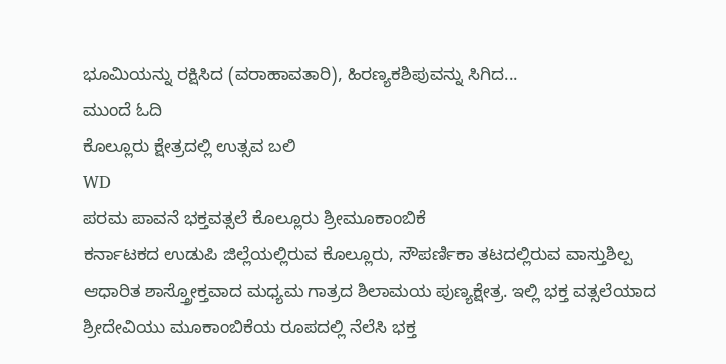ಭೂಮಿಯನ್ನು ರಕ್ಷಿಸಿದ (ವರಾಹಾವತಾರಿ), ಹಿರಣ್ಯಕಶಿಪುವನ್ನು ಸಿಗಿದ...
ಮುಂದೆ ಓದಿ
ಕೊಲ್ಲೂರು ಕ್ಷೇತ್ರದಲ್ಲಿ ಉತ್ಸವ ಬಲಿ
WD
ಪರಮ ಪಾವನೆ ಭಕ್ತವತ್ಸಲೆ ಕೊಲ್ಲೂರು ಶ್ರೀಮೂಕಾಂಬಿಕೆ
ಕರ್ನಾಟಕದ ಉಡುಪಿ ಜಿಲ್ಲೆಯಲ್ಲಿರುವ ಕೊಲ್ಲೂರು, ಸೌಪರ್ಣಿಕಾ ತಟದಲ್ಲಿರುವ ವಾಸ್ತುಶಿಲ್ಪ ಆಧಾರಿತ ಶಾಸ್ತ್ರೋಕ್ತವಾದ ಮಧ್ಯಮ ಗಾತ್ರದ ಶಿಲಾಮಯ ಪುಣ್ಯಕ್ಷೇತ್ರ. ಇಲ್ಲಿ ಭಕ್ತ ವತ್ಸಲೆಯಾದ ಶ್ರೀದೇವಿಯು ಮೂಕಾಂಬಿಕೆಯ ರೂಪದಲ್ಲಿ ನೆಲೆಸಿ ಭಕ್ತ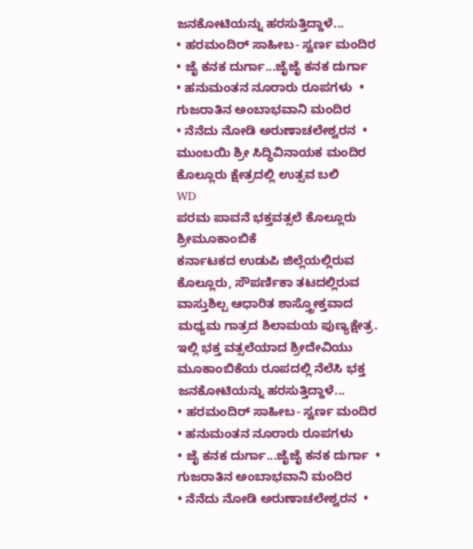ಜನಕೋಟಿಯನ್ನು ಹರಸುತ್ತಿದ್ದಾಳೆ...
• ಹರಮಂದಿರ್ ಸಾಹೀಬ- ಸ್ವರ್ಣ ಮಂದಿರ  • ಜೈ ಕನಕ ದುರ್ಗಾ...ಜೈಜೈ ಕನಕ ದುರ್ಗಾ
• ಹನುಮಂತನ ನೂರಾರು ರೂಪಗಳು  • ಗುಜರಾತಿನ ಅಂಬಾಭವಾನಿ ಮಂದಿರ
• ನೆನೆದು ನೋಡಿ ಅರುಣಾಚಲೇಶ್ವರನ  • ಮುಂಬಯಿ ಶ್ರೀ ಸಿದ್ಧಿವಿನಾಯಕ ಮಂದಿರ
ಕೊಲ್ಲೂರು ಕ್ಷೇತ್ರದಲ್ಲಿ ಉತ್ಸವ ಬಲಿ
WD
ಪರಮ ಪಾವನೆ ಭಕ್ತವತ್ಸಲೆ ಕೊಲ್ಲೂರು ಶ್ರೀಮೂಕಾಂಬಿಕೆ
ಕರ್ನಾಟಕದ ಉಡುಪಿ ಜಿಲ್ಲೆಯಲ್ಲಿರುವ ಕೊಲ್ಲೂರು, ಸೌಪರ್ಣಿಕಾ ತಟದಲ್ಲಿರುವ ವಾಸ್ತುಶಿಲ್ಪ ಆಧಾರಿತ ಶಾಸ್ತ್ರೋಕ್ತವಾದ ಮಧ್ಯಮ ಗಾತ್ರದ ಶಿಲಾಮಯ ಪುಣ್ಯಕ್ಷೇತ್ರ. ಇಲ್ಲಿ ಭಕ್ತ ವತ್ಸಲೆಯಾದ ಶ್ರೀದೇವಿಯು ಮೂಕಾಂಬಿಕೆಯ ರೂಪದಲ್ಲಿ ನೆಲೆಸಿ ಭಕ್ತ ಜನಕೋಟಿಯನ್ನು ಹರಸುತ್ತಿದ್ದಾಳೆ...
• ಹರಮಂದಿರ್ ಸಾಹೀಬ- ಸ್ವರ್ಣ ಮಂದಿರ  • ಹನುಮಂತನ ನೂರಾರು ರೂಪಗಳು
• ಜೈ ಕನಕ ದುರ್ಗಾ...ಜೈಜೈ ಕನಕ ದುರ್ಗಾ  • ಗುಜರಾತಿನ ಅಂಬಾಭವಾನಿ ಮಂದಿರ
• ನೆನೆದು ನೋಡಿ ಅರುಣಾಚಲೇಶ್ವರನ  •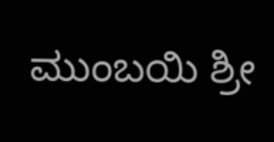ಮುಂಬಯಿ ಶ್ರೀ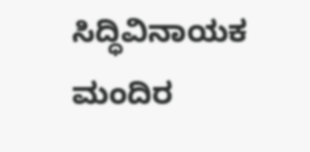ಸಿದ್ಧಿವಿನಾಯಕ ಮಂದಿರ